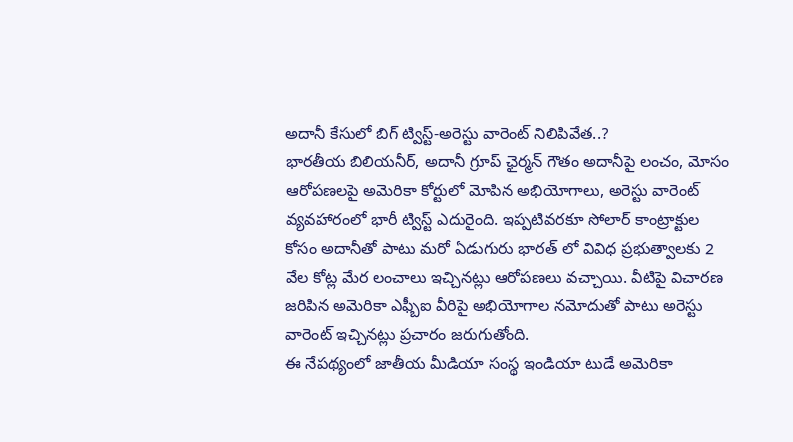అదానీ కేసులో బిగ్ ట్విస్ట్-అరెస్టు వారెంట్ నిలిపివేత..?
భారతీయ బిలియనీర్, అదానీ గ్రూప్ ఛైర్మన్ గౌతం అదానీపై లంచం, మోసం ఆరోపణలపై అమెరికా కోర్టులో మోపిన అభియోగాలు, అరెస్టు వారెంట్ వ్యవహారంలో భారీ ట్విస్ట్ ఎదురైంది. ఇప్పటివరకూ సోలార్ కాంట్రాక్టుల కోసం అదానీతో పాటు మరో ఏడుగురు భారత్ లో వివిధ ప్రభుత్వాలకు 2 వేల కోట్ల మేర లంచాలు ఇచ్చినట్లు ఆరోపణలు వచ్చాయి. వీటిపై విచారణ జరిపిన అమెరికా ఎఫ్బీఐ వీరిపై అభియోగాల నమోదుతో పాటు అరెస్టు వారెంట్ ఇచ్చినట్లు ప్రచారం జరుగుతోంది.
ఈ నేపథ్యంలో జాతీయ మీడియా సంస్థ ఇండియా టుడే అమెరికా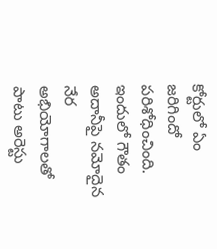కోర్టులో ఏం జరిగిందో పరిశోధించింది. ఇందులో గౌతం అదానీపై నమోదైన నేర అభియోగాలతో పాటు అరెస్టు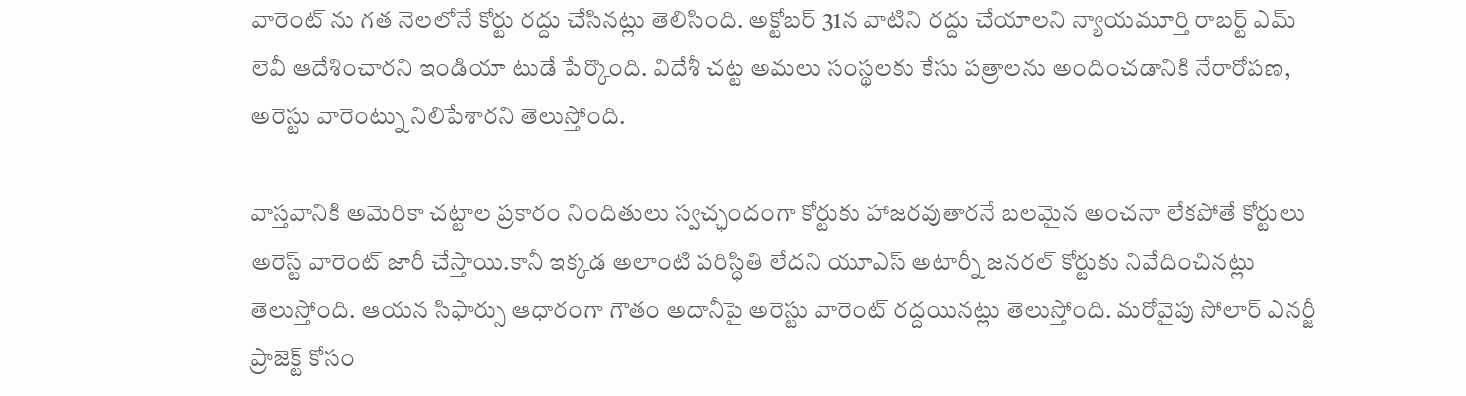వారెంట్ ను గత నెలలోనే కోర్టు రద్దు చేసినట్లు తెలిసింది. అక్టోబర్ 31న వాటిని రద్దు చేయాలని న్యాయమూర్తి రాబర్ట్ ఎమ్ లెవీ ఆదేశించారని ఇండియా టుడే పేర్కొంది. విదేశీ చట్ట అమలు సంస్థలకు కేసు పత్రాలను అందించడానికి నేరారోపణ, అరెస్టు వారెంట్ను నిలిపేశారని తెలుస్తోంది.

వాస్తవానికి అమెరికా చట్టాల ప్రకారం నిందితులు స్వచ్ఛందంగా కోర్టుకు హాజరవుతారనే బలమైన అంచనా లేకపోతే కోర్టులు అరెస్ట్ వారెంట్ జారీ చేస్తాయి.కానీ ఇక్కడ అలాంటి పరిస్ధితి లేదని యూఎస్ అటార్నీ జనరల్ కోర్టుకు నివేదించినట్లు తెలుస్తోంది. ఆయన సిఫార్సు ఆధారంగా గౌతం అదానీపై అరెస్టు వారెంట్ రద్దయినట్లు తెలుస్తోంది. మరోవైపు సోలార్ ఎనర్జీ ప్రాజెక్ట్ కోసం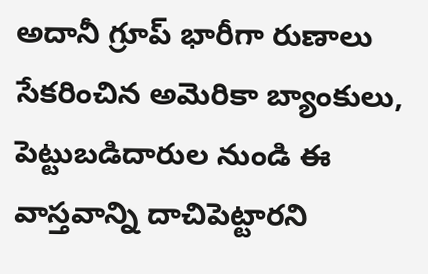అదానీ గ్రూప్ భారీగా రుణాలు సేకరించిన అమెరికా బ్యాంకులు, పెట్టుబడిదారుల నుండి ఈ వాస్తవాన్ని దాచిపెట్టారని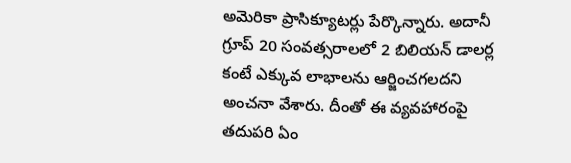అమెరికా ప్రాసిక్యూటర్లు పేర్కొన్నారు. అదానీ గ్రూప్ 20 సంవత్సరాలలో 2 బిలియన్ డాలర్ల కంటే ఎక్కువ లాభాలను ఆర్జించగలదని అంచనా వేశారు. దీంతో ఈ వ్యవహారంపై తదుపరి ఏం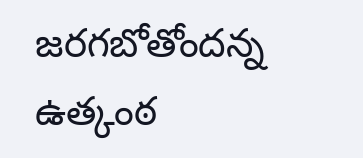జరగబోతోందన్న ఉత్కంఠ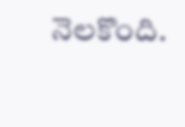నెలకొంది.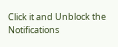Click it and Unblock the Notifications